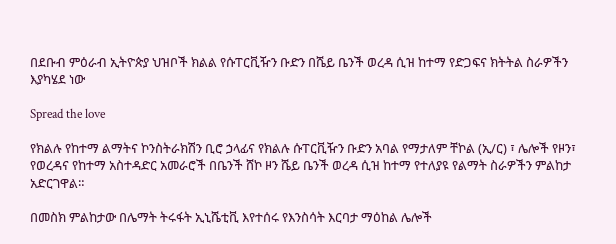በደቡብ ምዕራብ ኢትዮጵያ ህዝቦች ክልል የሱፐርቪዥን ቡድን በሼይ ቤንች ወረዳ ሲዝ ከተማ የድጋፍና ክትትል ስራዎችን እያካሄደ ነው

Spread the love

የክልሉ የከተማ ልማትና ኮንስትራክሽን ቢሮ ኃላፊና የክልሉ ሱፐርቪዥን ቡድን አባል የማታለም ቸኮል (ኢ/ር) ፣ ሌሎች የዞን፣ የወረዳና የከተማ አስተዳድር አመራሮች በቤንች ሸኮ ዞን ሼይ ቤንች ወረዳ ሲዝ ከተማ የተለያዩ የልማት ስራዎችን ምልከታ አድርገዋል።

በመስክ ምልከታው በሌማት ትሩፋት ኢኒሼቲቪ እየተሰሩ የእንስሳት እርባታ ማዕከል ሌሎች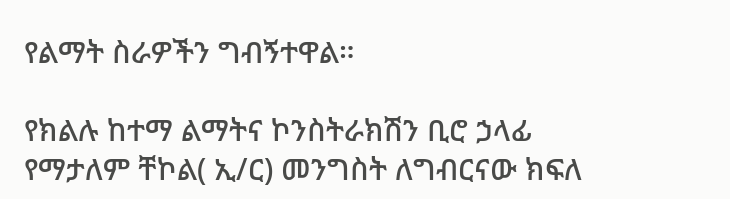የልማት ስራዎችን ግብኝተዋል።

የክልሉ ከተማ ልማትና ኮንስትራክሽን ቢሮ ኃላፊ የማታለም ቸኮል( ኢ/ር) መንግስት ለግብርናው ክፍለ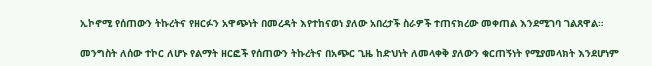ኢኮኖሚ የሰጠውን ትኩረትና የዘርፉን አዋጭነት በመረዳት እየተከናወነ ያለው አበረታች ስራዎች ተጠናክረው መቀጠል እንደሚገባ ገልጸዋል።

መንግስት ለሰው ተኮር ለሆኑ የልማት ዘርፎች የሰጠውን ትኩረትና በአጭር ጊዜ ከድህነት ለመላቀቅ ያለውን ቁርጠኝነት የሚያመላክት እንደሆነም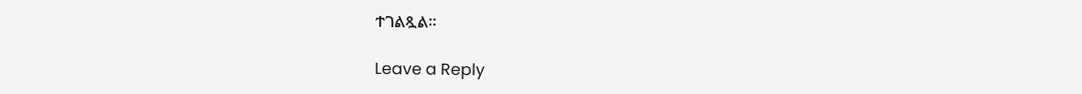ተገልጿል።

Leave a Reply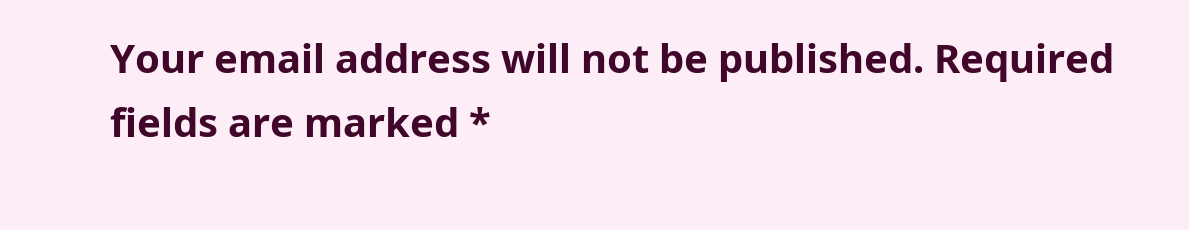Your email address will not be published. Required fields are marked *